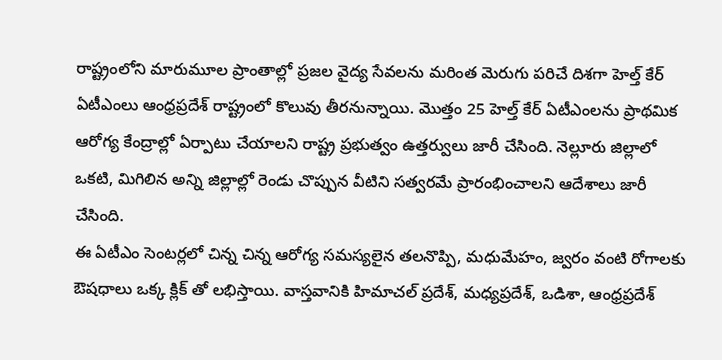రాష్ట్రంలోని మారుమూల ప్రాంతాల్లో ప్రజల వైద్య సేవలను మరింత మెరుగు పరిచే దిశగా హెల్త్ కేర్ ఏటీఎంలు ఆంధ్రప్రదేశ్ రాష్ట్రంలో కొలువు తీరనున్నాయి. మొత్తం 25 హెల్త్ కేర్ ఏటీఎంలను ప్రాథమిక ఆరోగ్య కేంద్రాల్లో ఏర్పాటు చేయాలని రాష్ట్ర ప్రభుత్వం ఉత్తర్వులు జారీ చేసింది. నెల్లూరు జిల్లాలో ఒకటి, మిగిలిన అన్ని జిల్లాల్లో రెండు చొప్పున వీటిని సత్వరమే ప్రారంభించాలని ఆదేశాలు జారీ చేసింది.
ఈ ఏటీఎం సెంటర్లలో చిన్న చిన్న ఆరోగ్య సమస్యలైన తలనొప్పి, మధుమేహం, జ్వరం వంటి రోగాలకు ఔషధాలు ఒక్క క్లిక్ తో లభిస్తాయి. వాస్తవానికి హిమాచల్ ప్రదేశ్, మధ్యప్రదేశ్, ఒడిశా, ఆంధ్రప్రదేశ్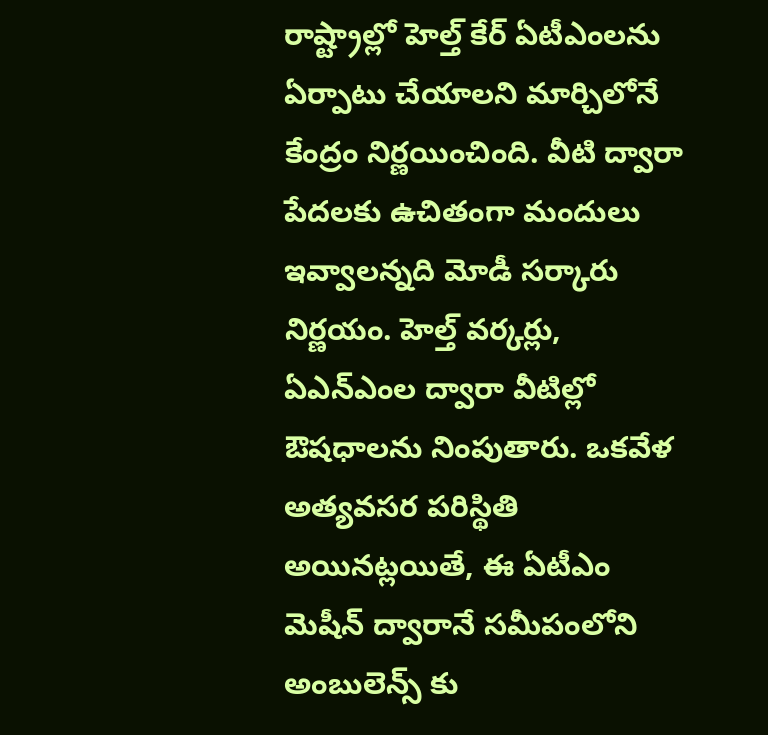రాష్ట్రాల్లో హెల్త్ కేర్ ఏటీఎంలను ఏర్పాటు చేయాలని మార్చిలోనే కేంద్రం నిర్ణయించింది. వీటి ద్వారా పేదలకు ఉచితంగా మందులు ఇవ్వాలన్నది మోడీ సర్కారు నిర్ణయం. హెల్త్ వర్కర్లు, ఏఎన్ఎంల ద్వారా వీటిల్లో ఔషధాలను నింపుతారు. ఒకవేళ అత్యవసర పరిస్థితి అయినట్లయితే, ఈ ఏటీఎం మెషీన్ ద్వారానే సమీపంలోని అంబులెన్స్ కు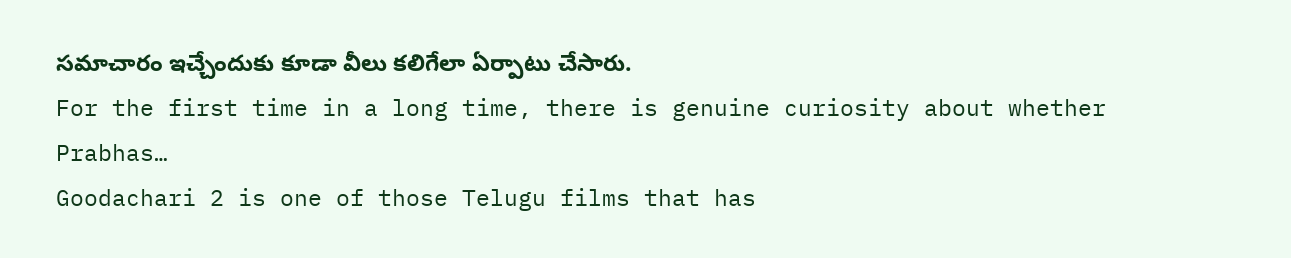సమాచారం ఇచ్చేందుకు కూడా వీలు కలిగేలా ఏర్పాటు చేసారు.
For the first time in a long time, there is genuine curiosity about whether Prabhas…
Goodachari 2 is one of those Telugu films that has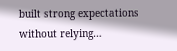built strong expectations without relying…